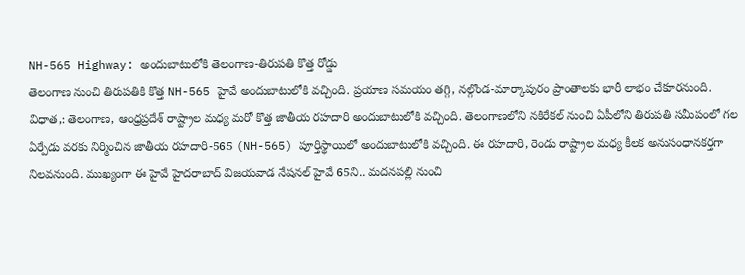NH-565 Highway: అందుబాటులోకి తెలంగాణ-తిరుపతి కొత్త రోడ్డు
తెలంగాణ నుంచి తిరుపతికి కొత్త NH-565 హైవే అందుబాటులోకి వచ్చింది. ప్రయాణ సమయం తగ్గి, నల్గొండ-మార్కాపురం ప్రాంతాలకు భారీ లాభం చేకూరనుంది.
విధాత,: తెలంగాణ, ఆంధ్రప్రదేశ్ రాష్ట్రాల మధ్య మరో కొత్త జాతీయ రహదారి అందుబాటులోకి వచ్చింది. తెలంగాణలోని నకిరేకల్ నుంచి ఏపీలోని తిరుపతి సమీపంలో గల ఏర్పేడు వరకు నిర్మించిన జాతీయ రహదారి-565 (NH-565) పూర్తిస్థాయిలో అందుబాటులోకి వచ్చింది. ఈ రహదారి, రెండు రాష్ట్రాల మధ్య కీలక అనుసంధానకర్తగా నిలవనుంది. ముఖ్యంగా ఈ హైవే హైదరాబాద్ విజయవాడ నేషనల్ హైవే 65ని.. మదనపల్లి నుంచి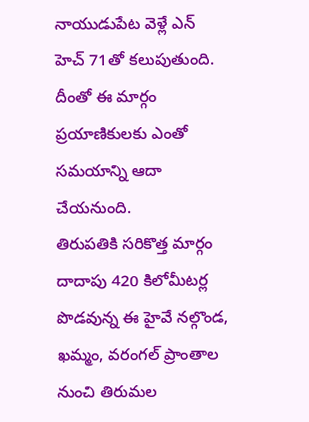నాయుడుపేట వెళ్లే ఎన్ హెచ్ 71తో కలుపుతుంది. దీంతో ఈ మార్గం ప్రయాణికులకు ఎంతో సమయాన్ని ఆదా చేయనుంది.
తిరుపతికి సరికొత్త మార్గం
దాదాపు 420 కిలోమీటర్ల పొడవున్న ఈ హైవే నల్గొండ, ఖమ్మం, వరంగల్ ప్రాంతాల నుంచి తిరుమల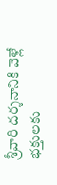శ్రీవారి దర్శనానికి వెళ్లే భక్తులకు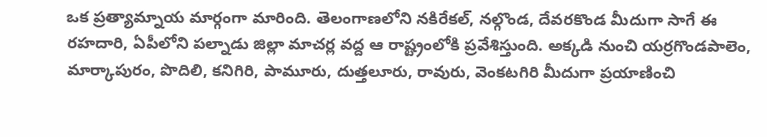ఒక ప్రత్యామ్నాయ మార్గంగా మారింది. తెలంగాణలోని నకిరేకల్, నల్గొండ, దేవరకొండ మీదుగా సాగే ఈ రహదారి, ఏపీలోని పల్నాడు జిల్లా మాచర్ల వద్ద ఆ రాష్ట్రంలోకి ప్రవేశిస్తుంది. అక్కడి నుంచి యర్రగొండపాలెం, మార్కాపురం, పొదిలి, కనిగిరి, పామూరు, దుత్తలూరు, రావురు, వెంకటగిరి మీదుగా ప్రయాణించి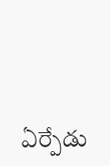ఏర్పేడు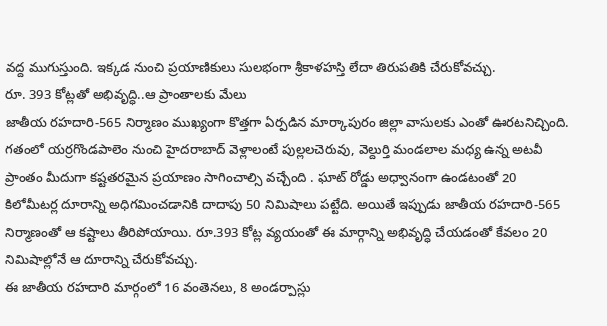వద్ద ముగుస్తుంది. ఇక్కడ నుంచి ప్రయాణికులు సులభంగా శ్రీకాళహస్తి లేదా తిరుపతికి చేరుకోవచ్చు.
రూ. 393 కోట్లతో అభివృద్ధి..ఆ ప్రాంతాలకు మేలు
జాతీయ రహదారి-565 నిర్మాణం ముఖ్యంగా కొత్తగా ఏర్పడిన మార్కాపురం జిల్లా వాసులకు ఎంతో ఊరటనిచ్చింది. గతంలో యర్రగొండపాలెం నుంచి హైదరాబాద్ వెళ్లాలంటే పుల్లలచెరువు, వెల్దుర్తి మండలాల మధ్య ఉన్న అటవీ ప్రాంతం మీదుగా కష్టతరమైన ప్రయాణం సాగించాల్సి వచ్చేంది . ఘాట్ రోడ్డు అధ్వానంగా ఉండటంతో 20 కిలోమీటర్ల దూరాన్ని అధిగమించడానికి దాదాపు 50 నిమిషాలు పట్టేది. అయితే ఇప్పుడు జాతీయ రహదారి-565 నిర్మాణంతో ఆ కష్టాలు తీరిపోయాయి. రూ.393 కోట్ల వ్యయంతో ఈ మార్గాన్ని అభివృద్ధి చేయడంతో కేవలం 20 నిమిషాల్లోనే ఆ దూరాన్ని చేరుకోవచ్చు.
ఈ జాతీయ రహదారి మార్గంలో 16 వంతెనలు, 8 అండర్పాస్లు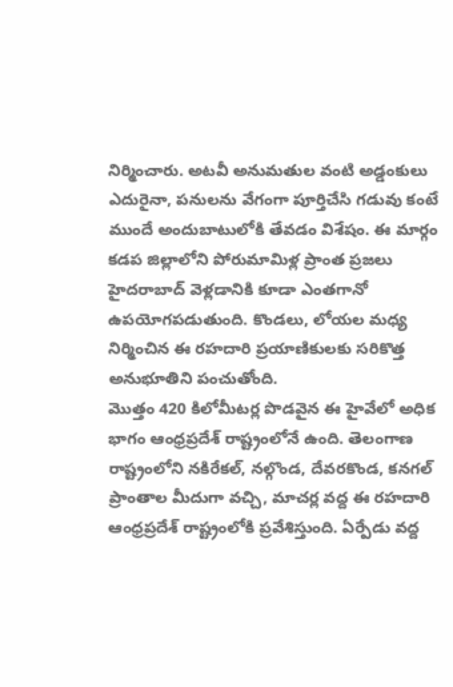నిర్మించారు. అటవీ అనుమతుల వంటి అడ్డంకులు ఎదురైనా, పనులను వేగంగా పూర్తిచేసి గడువు కంటే ముందే అందుబాటులోకి తేవడం విశేషం. ఈ మార్గం కడప జిల్లాలోని పోరుమామిళ్ల ప్రాంత ప్రజలు హైదరాబాద్ వెళ్లడానికి కూడా ఎంతగానో ఉపయోగపడుతుంది. కొండలు, లోయల మధ్య నిర్మించిన ఈ రహదారి ప్రయాణికులకు సరికొత్త అనుభూతిని పంచుతోంది.
మొత్తం 420 కిలోమీటర్ల పొడవైన ఈ హైవేలో అధిక భాగం ఆంధ్రప్రదేశ్ రాష్ట్రంలోనే ఉంది. తెలంగాణ రాష్ట్రంలోని నకిరేకల్, నల్గొండ, దేవరకొండ, కనగల్ ప్రాంతాల మీదుగా వచ్చి, మాచర్ల వద్ద ఈ రహదారి ఆంధ్రప్రదేశ్ రాష్ట్రంలోకి ప్రవేశిస్తుంది. ఏర్పేడు వద్ద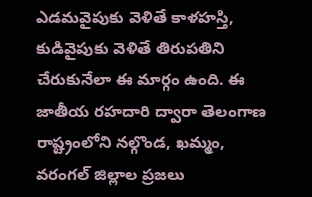ఎడమవైపుకు వెళితే కాళహస్తి, కుడివైపుకు వెళితే తిరుపతిని చేరుకునేలా ఈ మార్గం ఉంది. ఈ జాతీయ రహదారి ద్వారా తెలంగాణ రాష్ట్రంలోని నల్గొండ, ఖమ్మం, వరంగల్ జిల్లాల ప్రజలు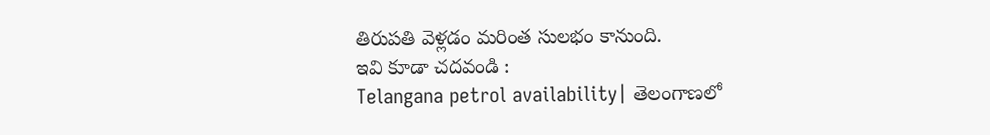తిరుపతి వెళ్లడం మరింత సులభం కానుంది.
ఇవి కూడా చదవండి :
Telangana petrol availability| తెలంగాణలో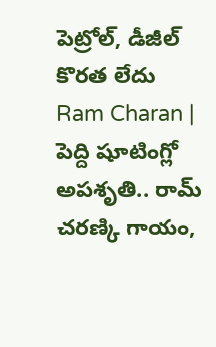పెట్రోల్, డీజీల్ కొరత లేదు
Ram Charan | పెద్ది షూటింగ్లో అపశృతి.. రామ్ చరణ్కి గాయం,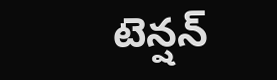టెన్షన్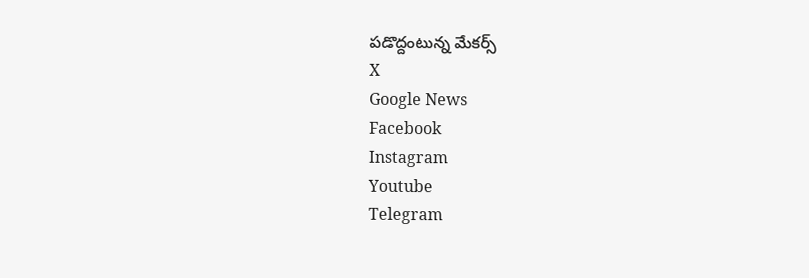పడొద్దంటున్న మేకర్స్
X
Google News
Facebook
Instagram
Youtube
Telegram